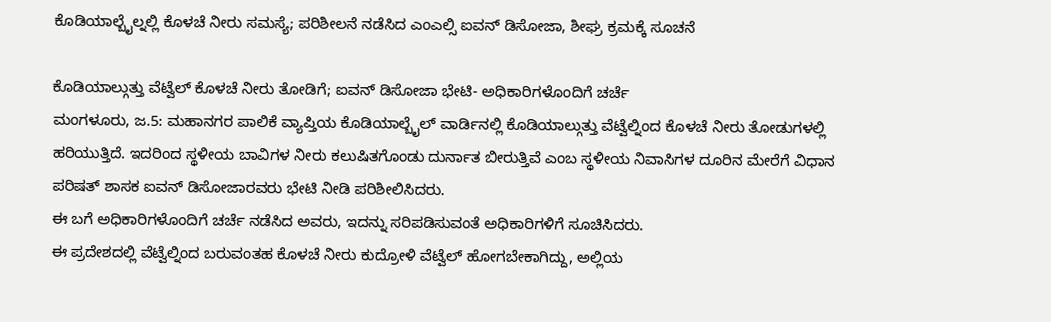ಕೊಡಿಯಾಲ್ಬೈಲ್ನಲ್ಲಿ ಕೊಳಚೆ ನೀರು ಸಮಸ್ಯೆ; ಪರಿಶೀಲನೆ ನಡೆಸಿದ ಎಂಎಲ್ಸಿ ಐವನ್ ಡಿಸೋಜಾ, ಶೀಘ್ರ ಕ್ರಮಕ್ಕೆ ಸೂಚನೆ

ಕೊಡಿಯಾಲ್ಗುತ್ತು ವೆಟ್ವೆಲ್ ಕೊಳಚೆ ನೀರು ತೋಡಿಗೆ; ಐವನ್ ಡಿಸೋಜಾ ಭೇಟಿ- ಅಧಿಕಾರಿಗಳೊಂದಿಗೆ ಚರ್ಚೆ
ಮಂಗಳೂರು, ಜ.5: ಮಹಾನಗರ ಪಾಲಿಕೆ ವ್ಯಾಪ್ತಿಯ ಕೊಡಿಯಾಲ್ಬೈಲ್ ವಾರ್ಡಿನಲ್ಲಿ ಕೊಡಿಯಾಲ್ಗುತ್ತು ವೆಟ್ವೆಲ್ನಿಂದ ಕೊಳಚೆ ನೀರು ತೋಡುಗಳಲ್ಲಿ ಹರಿಯುತ್ತಿದೆ. ಇದರಿಂದ ಸ್ಥಳೀಯ ಬಾವಿಗಳ ನೀರು ಕಲುಷಿತಗೊಂಡು ದುರ್ನಾತ ಬೀರುತ್ತಿವೆ ಎಂಬ ಸ್ಥಳೀಯ ನಿವಾಸಿಗಳ ದೂರಿನ ಮೇರೆಗೆ ವಿಧಾನ ಪರಿಷತ್ ಶಾಸಕ ಐವನ್ ಡಿಸೋಜಾರವರು ಭೇಟಿ ನೀಡಿ ಪರಿಶೀಲಿಸಿದರು.
ಈ ಬಗೆ ಅಧಿಕಾರಿಗಳೊಂದಿಗೆ ಚರ್ಚೆ ನಡೆಸಿದ ಅವರು, ಇದನ್ನು ಸರಿಪಡಿಸುವಂತೆ ಅಧಿಕಾರಿಗಳಿಗೆ ಸೂಚಿಸಿದರು.
ಈ ಪ್ರದೇಶದಲ್ಲಿ ವೆಟ್ವೆಲ್ನಿಂದ ಬರುವಂತಹ ಕೊಳಚೆ ನೀರು ಕುದ್ರೋಳಿ ವೆಟ್ವೆಲ್ ಹೋಗಬೇಕಾಗಿದ್ದು, ಅಲ್ಲಿಯ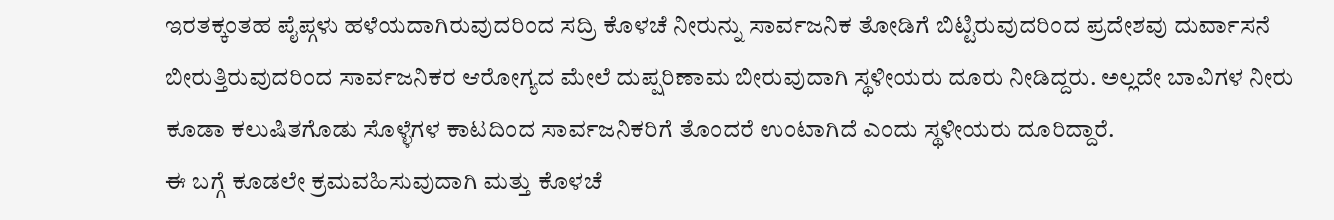ಇರತಕ್ಕಂತಹ ಪೈಪ್ಗಳು ಹಳೆಯದಾಗಿರುವುದರಿಂದ ಸದ್ರಿ ಕೊಳಚೆ ನೀರುನ್ನು ಸಾರ್ವಜನಿಕ ತೋಡಿಗೆ ಬಿಟ್ಟಿರುವುದರಿಂದ ಪ್ರದೇಶವು ದುರ್ವಾಸನೆ ಬೀರುತ್ತಿರುವುದರಿಂದ ಸಾರ್ವಜನಿಕರ ಆರೋಗ್ಯದ ಮೇಲೆ ದುಪ್ಷರಿಣಾಮ ಬೀರುವುದಾಗಿ ಸ್ಥಳೀಯರು ದೂರು ನೀಡಿದ್ದರು. ಅಲ್ಲದೇ ಬಾವಿಗಳ ನೀರು ಕೂಡಾ ಕಲುಷಿತಗೊಡು ಸೊಳ್ಳೆಗಳ ಕಾಟದಿಂದ ಸಾರ್ವಜನಿಕರಿಗೆ ತೊಂದರೆ ಉಂಟಾಗಿದೆ ಎಂದು ಸ್ಥಳೀಯರು ದೂರಿದ್ದಾರೆ.
ಈ ಬಗ್ಗೆ ಕೂಡಲೇ ಕ್ರಮವಹಿಸುವುದಾಗಿ ಮತ್ತು ಕೊಳಚೆ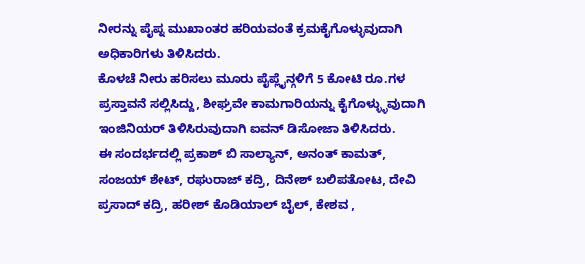ನೀರನ್ನು ಪೈಪ್ನ ಮುಖಾಂತರ ಹರಿಯವಂತೆ ಕ್ರಮಕೈಗೊಳ್ಳುವುದಾಗಿ ಅಧಿಕಾರಿಗಳು ತಿಳಿಸಿದರು.
ಕೊಳಚೆ ನೀರು ಹರಿಸಲು ಮೂರು ಪೈಪ್ಲೈನ್ಗಳಿಗೆ 5 ಕೋಟಿ ರೂ.ಗಳ ಪ್ರಸ್ತಾವನೆ ಸಲ್ಲಿಸಿದ್ದು, ಶೀಘ್ರವೇ ಕಾಮಗಾರಿಯನ್ನು ಕೈಗೊಳ್ಳ್ಳುವುದಾಗಿ ಇಂಜಿನಿಯರ್ ತಿಳಿಸಿರುವುದಾಗಿ ಐವನ್ ಡಿಸೋಜಾ ತಿಳಿಸಿದರು.
ಈ ಸಂದರ್ಭದಲ್ಲಿ ಪ್ರಕಾಶ್ ಬಿ ಸಾಲ್ಯಾನ್, ಅನಂತ್ ಕಾಮತ್, ಸಂಜಯ್ ಶೇಟ್, ರಘುರಾಜ್ ಕದ್ರಿ, ದಿನೇಶ್ ಬಲಿಪತೋಟ, ದೇವಿ ಪ್ರಸಾದ್ ಕದ್ರಿ, ಹರೀಶ್ ಕೊಡಿಯಾಲ್ ಬೈಲ್, ಕೇಶವ ,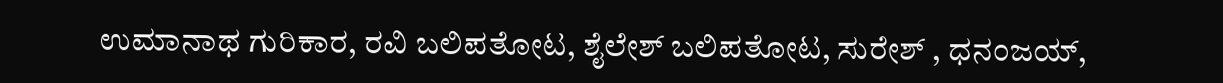ಉಮಾನಾಥ ಗುರಿಕಾರ, ರವಿ ಬಲಿಪತೋಟ, ಶೈಲೇಶ್ ಬಲಿಪತೋಟ, ಸುರೇಶ್ , ಧನಂಜಯ್,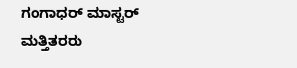ಗಂಗಾಧರ್ ಮಾಸ್ಟರ್ ಮತ್ತಿತರರು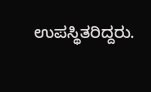ಉಪಸ್ಥಿತರಿದ್ದರು.